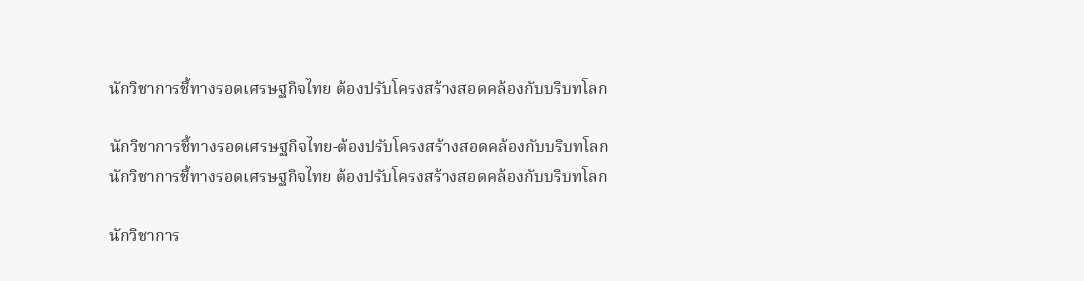นักวิชาการชี้ทางรอดเศรษฐกิจไทย ต้องปรับโครงสร้างสอดคล้องกับบริบทโลก

นักวิชาการชี้ทางรอดเศรษฐกิจไทย-ต้องปรับโครงสร้างสอดคล้องกับบริบทโลก
นักวิชาการชี้ทางรอดเศรษฐกิจไทย ต้องปรับโครงสร้างสอดคล้องกับบริบทโลก

นักวิชาการ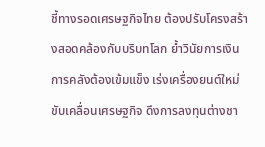ชี้ทางรอดเศรษฐกิจไทย ต้องปรับโครงสร้างสอดคล้องกับบริบทโลก ย้ำวินัยการเงินการคลังต้องเข้มแข็ง เร่งเครื่องยนต์ใหม่ขับเคลื่อนเศรษฐกิจ ดึงการลงทุนต่างชา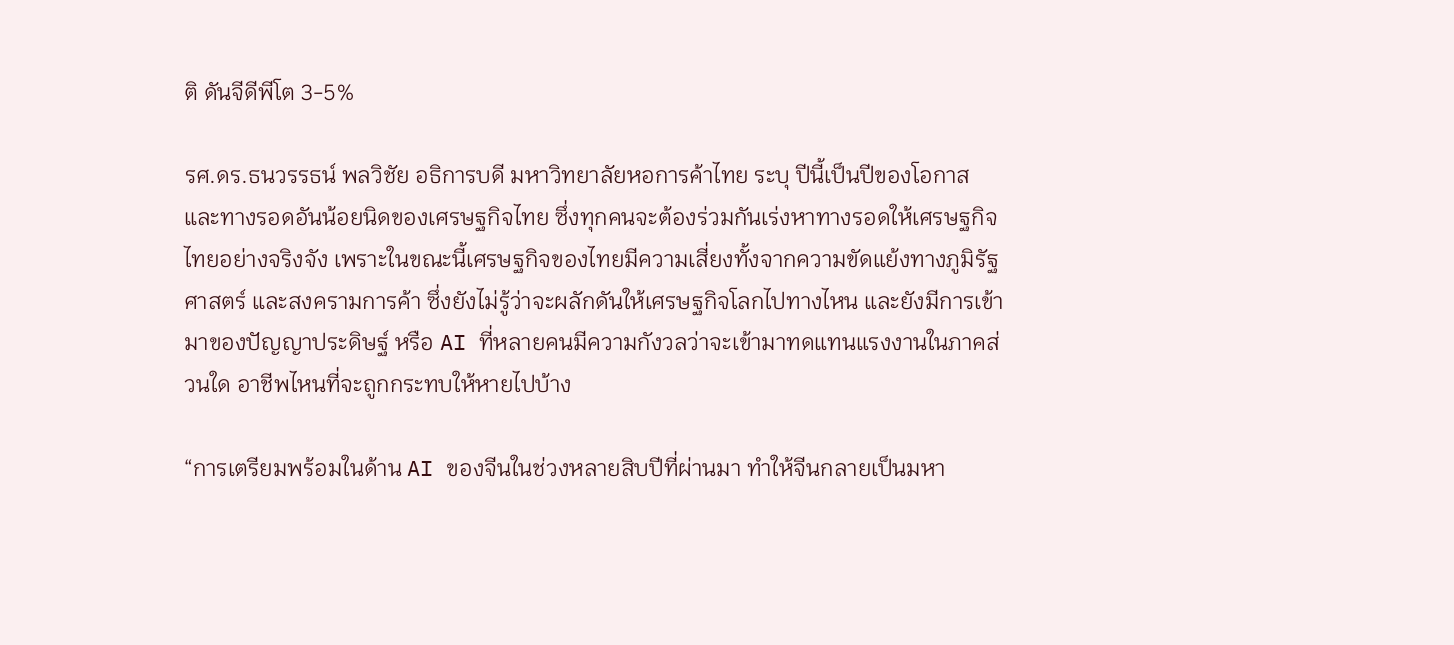ติ ดันจีดีพีโต 3-5%

รศ.ดร.ธนวรรธน์ พลวิชัย อธิการบดี มหาวิทยาลัยหอการค้าไทย ระบุ ปีนี้เป็นปีของโอกาส และทางรอดอันน้อยนิดของเศรษฐกิจไทย ซึ่งทุกคนจะต้องร่วมกันเร่งหาทางรอดให้เศรษฐกิจไทยอย่างจริงจัง เพราะในขณะนี้เศรษฐกิจของไทยมีความเสี่ยงทั้งจากความขัดแย้งทางภูมิรัฐศาสตร์ และสงครามการค้า ซึ่งยังไม่รู้ว่าจะผลักดันให้เศรษฐกิจโลกไปทางไหน และยังมีการเข้ามาของปัญญาประดิษฐ์ หรือ AI ที่หลายคนมีความกังวลว่าจะเข้ามาทดแทนแรงงานในภาคส่วนใด อาชีพไหนที่จะถูกกระทบให้หายไปบ้าง

“การเตรียมพร้อมในด้าน AI ของจีนในช่วงหลายสิบปีที่ผ่านมา ทำให้จีนกลายเป็นมหา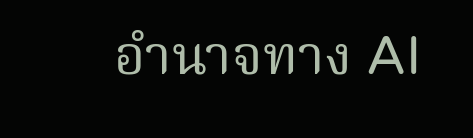อำนาจทาง AI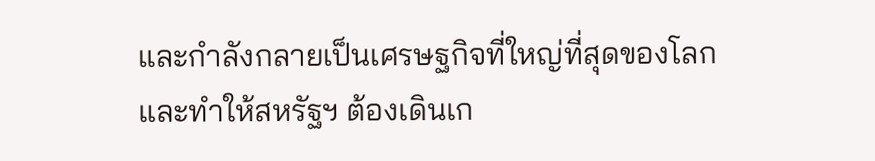และกำลังกลายเป็นเศรษฐกิจที่ใหญ่ที่สุดของโลก และทำให้สหรัฐฯ ต้องเดินเก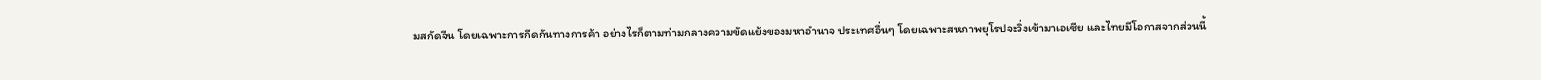มสกัดจีน โดยเฉพาะการกีดกันทางการค้า อย่างไรก็ตามท่ามกลางความขัดแย้งของมหาอำนาจ ประเทศอื่นๆ โดยเฉพาะสหภาพยุโรปจะวิ่งเข้ามาเอเซีย และไทยมีโอกาสจากส่วนนี้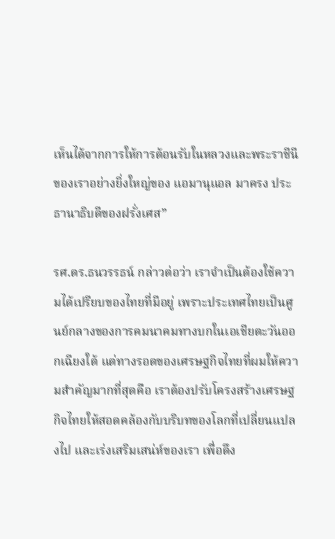เห็นได้จากการให้การต้อนรับในหลวงและพระราชีนีของเราอย่างยิ่งใหญ่ของ แอมานุแอล มาครง ประธานาธิบดีของฝรั่งเศส”

รศ.ดร.ธนวรรธน์ กล่าวต่อว่า เราจำเป็นต้องใช้ความได้เปรียบของไทยที่มีอยู่ เพราะประเทศไทยเป็นศูนย์กลางของการคมนาคมทางบกในเอเชียตะวันออกเฉียงใต้ แต่ทางรอดของเศรษฐกิจไทยที่ผมให้ความสำคัญมากที่สุดคือ เราต้องปรับโครงสร้างเศรษฐกิจไทยให้สอดคล้องกับบริบทของโลกที่เปลี่ยนแปลงไป และเร่งเสริมเสน่ห์ของเรา เพื่อดึง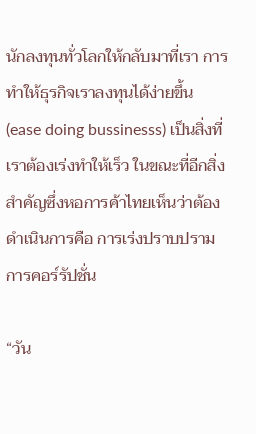นักลงทุนทั่วโลกให้กลับมาที่เรา การทำให้ธุรกิจเราลงทุนได้ง่ายขึ้น (ease doing bussinesss) เป็นสิ่งที่เราต้องเร่งทำให้เร็ว ในขณะที่อีกสิ่งสำคัญซึ่งหอการค้าไทยเห็นว่าต้องดำเนินการคือ การเร่งปราบปรามการคอร์รัปชั่น

“วัน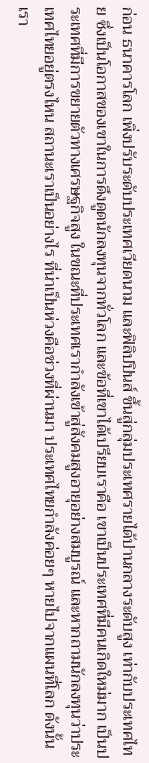ก่อน ธนาคารโลก เพิ่งปรับระดับประเทศเวียดนาม และฟิลิปปินส์ ขึ้นสู่กลุ่มประเทศรายได้ปานกลางระดับสูง เท่ากับประเทศไทย ซึ่งเป็นโอกาสของเขาในการดึงดูดนักลงทุนจากทั่วโลก และข้อที่เขาได้เปรียบเราคือ เขาเป็นประเทศที่มีคนเกิดใหม่มาก เป็นประเทศที่มีการขยายตัวทางเศรษฐกิจสูง ในขณะที่ประเทศเรากำลังเข้าสู่สังคมสูงอายุอย่างสมบูรณ์ และหากถามนักลงทุนว่าประเทศไทยอยู่ตรงไหน สถานะเราเป็นอย่างไร ที่น่าเป็นห่วงคือช่วงที่ผ่านมา ประเทศไทยกำลังค่อยๆ หายไปจากแผนที่โลก ดังนั้น เรา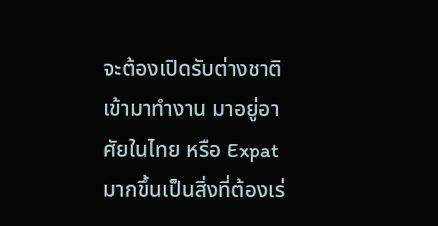จะต้องเปิดรับต่างชาติเข้ามาทำงาน มาอยู่อาศัยในไทย หรือ Expat มากขึ้นเป็นสิ่งที่ต้องเร่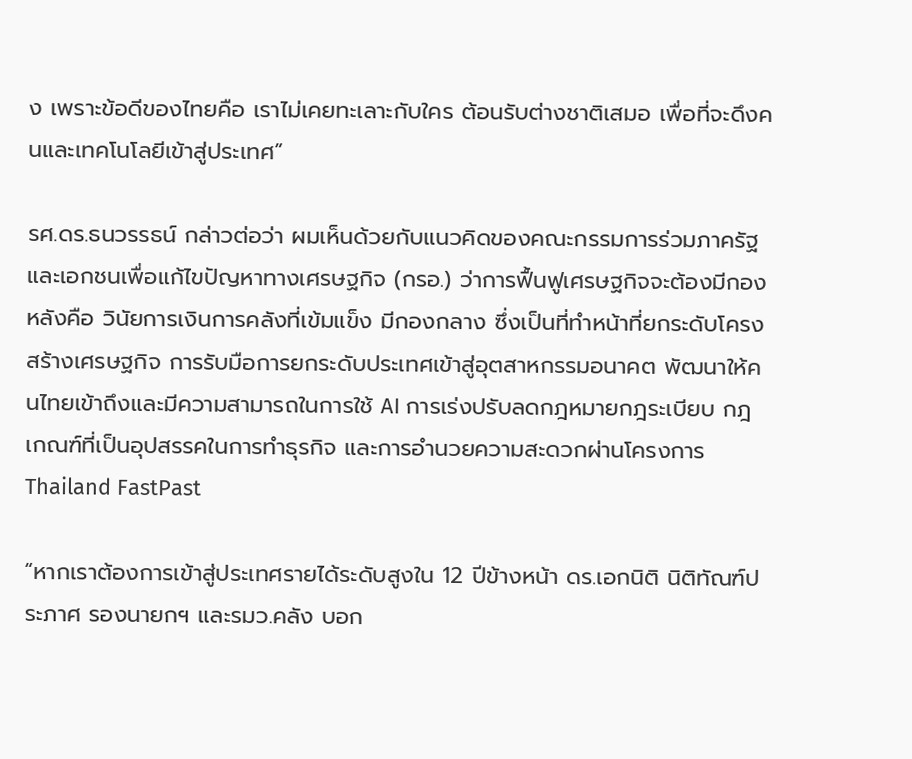ง เพราะข้อดีของไทยคือ เราไม่เคยทะเลาะกับใคร ต้อนรับต่างชาติเสมอ เพื่อที่จะดึงคนและเทคโนโลยีเข้าสู่ประเทศ”

รศ.ดร.ธนวรรธน์ กล่าวต่อว่า ผมเห็นด้วยกับแนวคิดของคณะกรรมการร่วมภาครัฐและเอกชนเพื่อแก้ไขปัญหาทางเศรษฐกิจ (กรอ.) ว่าการฟื้นฟูเศรษฐกิจจะต้องมีกองหลังคือ วินัยการเงินการคลังที่เข้มแข็ง มีกองกลาง ซึ่งเป็นที่ทำหน้าที่ยกระดับโครงสร้างเศรษฐกิจ การรับมือการยกระดับประเทศเข้าสู่อุตสาหกรรมอนาคต พัฒนาให้คนไทยเข้าถึงและมีความสามารถในการใช้ AI การเร่งปรับลดกฎหมายกฎระเบียบ กฎเกณฑ์ที่เป็นอุปสรรคในการทำธุรกิจ และการอำนวยความสะดวกผ่านโครงการ Thailand FastPast

“หากเราต้องการเข้าสู่ประเทศรายได้ระดับสูงใน 12 ปีข้างหน้า ดร.เอกนิติ นิติทัณฑ์ประภาศ รองนายกฯ และรมว.คลัง บอก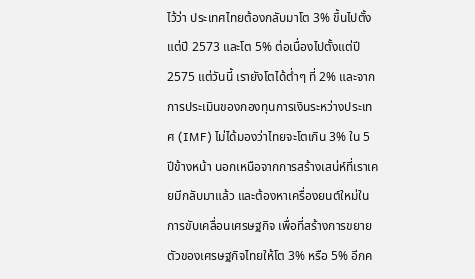ไว้ว่า ประเทศไทยต้องกลับมาโต 3% ขึ้นไปตั้งแต่ปี 2573 และโต 5% ต่อเนื่องไปตั้งแต่ปี 2575 แต่วันนี้ เรายังโตได้ต่ำๆ ที่ 2% และจากการประเมินของกองทุนการเงินระหว่างประเทศ (IMF) ไม่ได้มองว่าไทยจะโตเกิน 3% ใน 5 ปีข้างหน้า นอกเหนือจากการสร้างเสน่ห์ที่เราเคยมีกลับมาแล้ว และต้องหาเครื่องยนต์ใหม่ในการขับเคลื่อนเศรษฐกิจ เพื่อที่สร้างการขยายตัวของเศรษฐกิจไทยให้โต 3% หรือ 5% อีกค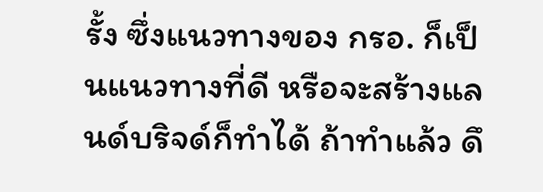รั้ง ซึ่งแนวทางของ กรอ. ก็เป็นแนวทางที่ดี หรือจะสร้างแลนด์บริจด์ก็ทำได้ ถ้าทำแล้ว ดึ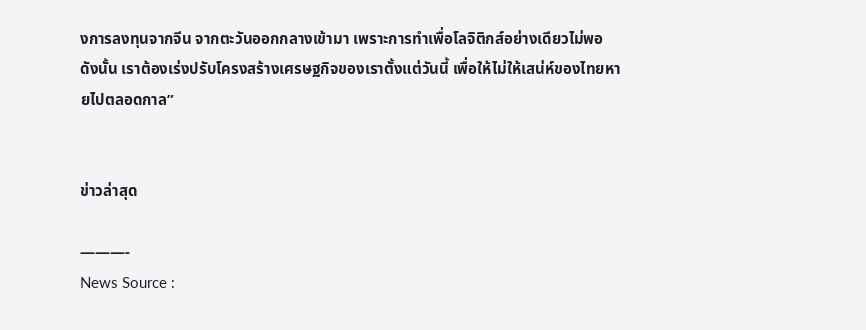งการลงทุนจากจีน จากตะวันออกกลางเข้ามา เพราะการทำเพื่อโลจิติกส์อย่างเดียวไม่พอ ดังนั้น เราต้องเร่งปรับโครงสร้างเศรษฐกิจของเราตั้งแต่วันนี้ เพื่อให้ไม่ให้เสน่ห์ของไทยหายไปตลอดกาล”


ข่าวล่าสุด

———-
News Source :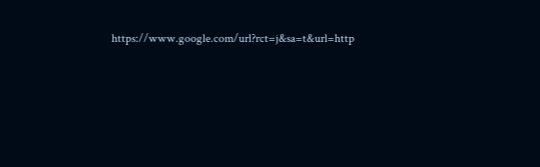https://www.google.com/url?rct=j&sa=t&url=http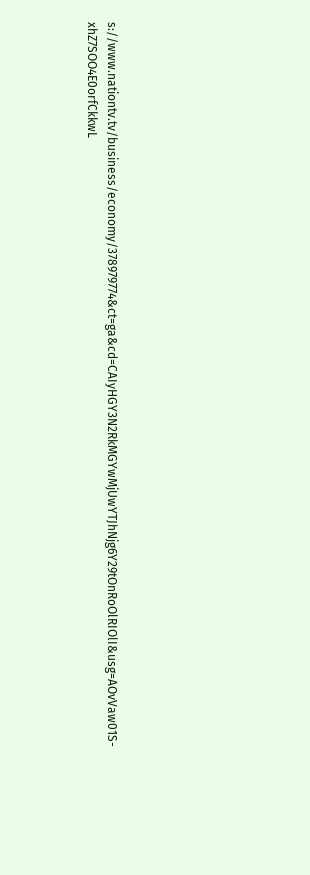s://www.nationtv.tv/business/economy/378979774&ct=ga&cd=CAIyHGY3N2RkMGYwMjUwYTJhNjg6Y29tOnRoOlRIOlI&usg=AOvVaw01S-xhZ7SOO4E0orfCkkwL